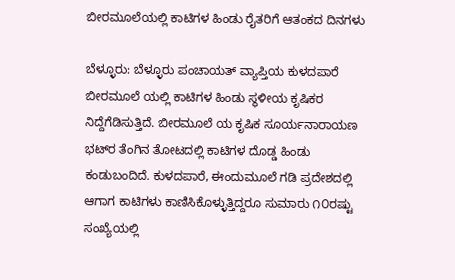ಬೀರಮೂಲೆಯಲ್ಲಿ ಕಾಟಿಗಳ ಹಿಂಡು ರೈತರಿಗೆ ಆತಂಕದ ದಿನಗಳು

ಬೆಳ್ಳೂರು: ಬೆಳ್ಳೂರು ಪಂಚಾಯತ್ ವ್ಯಾಪ್ತಿಯ ಕುಳದಪಾರೆ ಬೀರಮೂಲೆ ಯಲ್ಲಿ ಕಾಟಿಗಳ ಹಿಂಡು ಸ್ಥಳೀಯ ಕೃಷಿಕರ ನಿದ್ದೆಗೆಡಿಸುತ್ತಿದೆ. ಬೀರಮೂಲೆ ಯ ಕೃಷಿಕ ಸೂರ್ಯನಾರಾಯಣ ಭಟ್‌ರ ತೆಂಗಿನ ತೋಟದಲ್ಲಿ ಕಾಟಿಗಳ ದೊಡ್ಡ ಹಿಂಡು ಕಂಡುಬಂದಿದೆ. ಕುಳದಪಾರೆ, ಈಂದುಮೂಲೆ ಗಡಿ ಪ್ರದೇಶದಲ್ಲಿ ಆಗಾಗ ಕಾಟಿಗಳು ಕಾಣಿಸಿಕೊಳ್ಳುತ್ತಿದ್ದರೂ ಸುಮಾರು ೧೦ರಷ್ಟು ಸಂಖ್ಯೆಯಲ್ಲಿ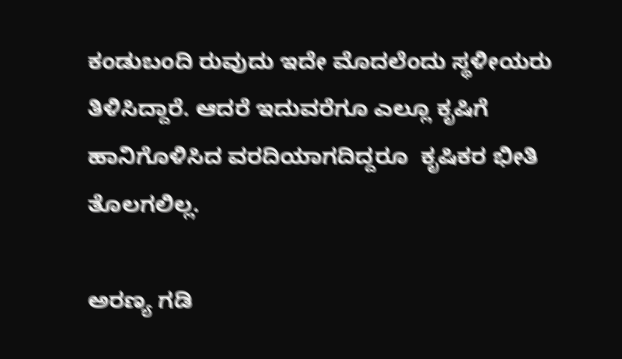ಕಂಡುಬಂದಿ ರುವುದು ಇದೇ ಮೊದಲೆಂದು ಸ್ಥಳೀಯರು ತಿಳಿಸಿದ್ದಾರೆ. ಆದರೆ ಇದುವರೆಗೂ ಎಲ್ಲೂ ಕೃಷಿಗೆ ಹಾನಿಗೊಳಿಸಿದ ವರದಿಯಾಗದಿದ್ದರೂ  ಕೃಷಿಕರ ಭೀತಿ ತೊಲಗಲಿಲ್ಲ.

ಅರಣ್ಯ ಗಡಿ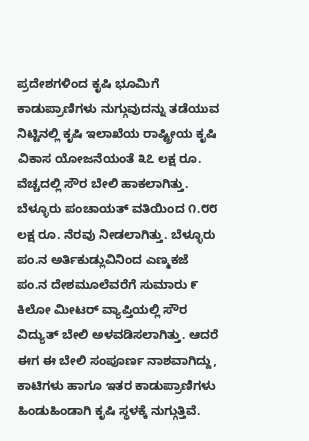ಪ್ರದೇಶಗಳಿಂದ ಕೃಷಿ ಭೂಮಿಗೆ ಕಾಡುಪ್ರಾಣಿಗಳು ನುಗ್ಗುವುದನ್ನು ತಡೆಯುವ ನಿಟ್ಟಿನಲ್ಲಿ ಕೃಷಿ ಇಲಾಖೆಯ ರಾಷ್ಟ್ರೀಯ ಕೃಷಿ ವಿಕಾಸ ಯೋಜನೆಯಂತೆ ೩೭ ಲಕ್ಷ ರೂ. ವೆಚ್ಚದಲ್ಲಿ ಸೌರ ಬೇಲಿ ಹಾಕಲಾಗಿತ್ತು. ಬೆಳ್ಳೂರು ಪಂಚಾಯತ್ ವತಿಯಿಂದ ೧.೮೮ ಲಕ್ಷ ರೂ. ನೆರವು ನೀಡಲಾಗಿತ್ತು. ಬೆಳ್ಳೂರು ಪಂ.ನ ಅರ್ತಿಕುಡ್ಲುವಿನಿಂದ ಎಣ್ಮಕಜೆ ಪಂ.ನ ದೇಶಮೂಲೆವರೆಗೆ ಸುಮಾರು ೯ ಕಿಲೋ ಮೀಟರ್ ವ್ಯಾಪ್ತಿಯಲ್ಲಿ ಸೌರ ವಿದ್ಯುತ್ ಬೇಲಿ ಅಳವಡಿಸಲಾಗಿತ್ತು. ಆದರೆ ಈಗ ಈ ಬೇಲಿ ಸಂಪೂರ್ಣ ನಾಶವಾಗಿದ್ದು, ಕಾಟಿಗಳು ಹಾಗೂ ಇತರ ಕಾಡುಪ್ರಾಣಿಗಳು ಹಿಂಡುಹಿಂಡಾಗಿ ಕೃಷಿ ಸ್ಥಳಕ್ಕೆ ನುಗ್ಗುತ್ತಿವೆ.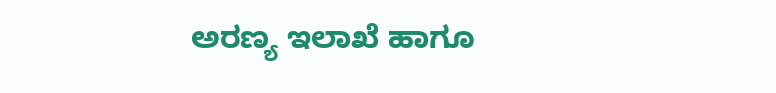ಅರಣ್ಯ ಇಲಾಖೆ ಹಾಗೂ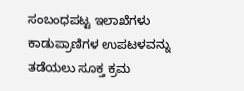ಸಂಬಂಧಪಟ್ಟ ಇಲಾಖೆಗಳು ಕಾಡುಪ್ರಾಣಿಗಳ ಉಪಟಳವನ್ನು ತಡೆಯಲು ಸೂಕ್ತ ಕ್ರಮ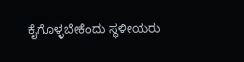ಕೈಗೊಳ್ಳಬೇಕೆಂದು ಸ್ಥಳೀಯರು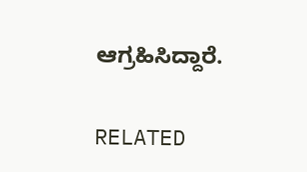ಆಗ್ರಹಿಸಿದ್ದಾರೆ.

RELATED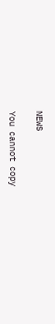NEWS

You cannot copy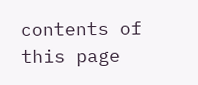contents of this page